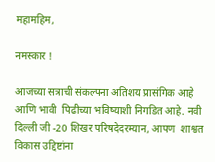महामहिम,

नमस्कार !

आजच्या सत्राची संकल्पना अतिशय प्रासंगिक आहे आणि भावी  पिढीच्या भविष्याशी निगडित आहे. नवी दिल्ली जी -20 शिखर परिषदेदरम्यान, आपण  शाश्वत विकास उद्दिष्टांना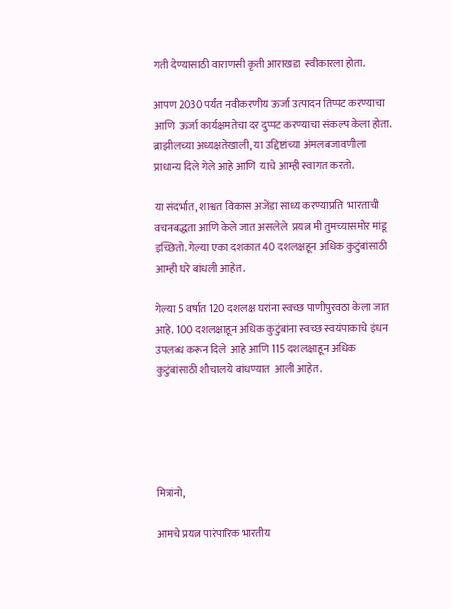गती देण्यासाठी वाराणसी कृती आराखडा  स्वीकारला होता.

आपण 2030 पर्यंत नवीकरणीय ऊर्जा उत्पादन तिप्पट करण्याचा आणि  ऊर्जा कार्यक्षमतेचा दर दुप्पट करण्याचा संकल्प केला होता. ब्राझीलच्या अध्यक्षतेखाली, या उद्दिष्टांच्या अंमलबजावणीला प्राधान्य दिले गेले आहे आणि  याचे आम्ही स्वागत करतो.

या संदर्भात, शाश्वत विकास अजेंडा साध्य करण्याप्रति  भारताची वचनबद्धता आणि केले जात असलेले  प्रयत्न मी तुमच्यासमोर मांडू इच्छितो. गेल्या एका दशकात 40 दशलक्षहून अधिक कुटुंबांसाठी आम्ही घरे बांधली आहेत.

गेल्या 5 वर्षात 120 दशलक्ष घरांना स्वच्छ पाणीपुरवठा केला जात  आहे. 100 दशलक्षाहून अधिक कुटुंबांना स्वच्छ स्वयंपाकाचे इंधन उपलब्ध करून दिले  आहे आणि 115 दशलक्षाहून अधिक कुटुंबांसाठी शौचालये बांधण्यात  आली आहेत.





मित्रांनो,

आमचे प्रयत्न पारंपारिक भारतीय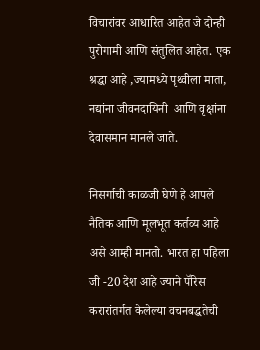विचारांवर आधारित आहेत जे दोन्ही पुरोगामी आणि संतुलित आहेत. एक श्रद्धा आहे ,ज्यामध्ये पृथ्वीला माता, नद्यांना जीवनदायिनी  आणि वृक्षांना  देवासमान मानले जाते.

निसर्गाची काळजी घेणे हे आपले नैतिक आणि मूलभूत कर्तव्य आहे असे आम्ही मानतो. भारत हा पहिला जी -20 देश आहे ज्याने पॅरिस करारांतर्गत केलेल्या वचनबद्धतेची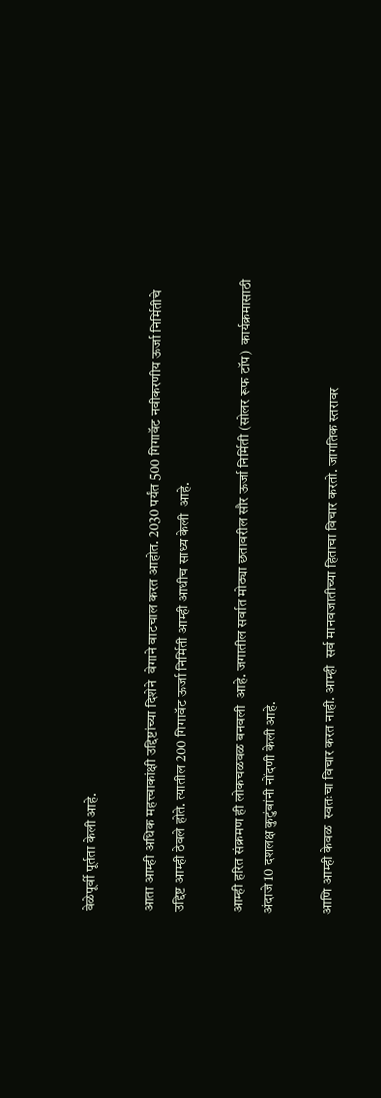वेळेपूर्वी पूर्तता केली आहे.

आता आम्ही अधिक महत्त्वाकांक्षी उद्दिष्टांच्या दिशेने  वेगाने वाटचाल करत आहोत. 2030 पर्यंत 500 गिगावॅट नवीकरणीय ऊर्जा निर्मितीचे उद्दिष्ट आम्ही ठेवले होते. त्यातील 200 गिगावॅट ऊर्जा निर्मिती आम्ही आधीच साध्य केली  आहे.

आम्ही हरित संक्रमण ही लोकचळवळ बनवली  आहे. जगातील सर्वात मोठ्या छतावरील सौर ऊर्जा निर्मिती (सोलर रूफ टॉप)  कार्यक्रमासाठी  अंदाजे 10 दशलक्ष कुटुंबांनी नोंदणी केली आहे.

आणि आम्ही केवळ  स्वतःचा विचार करत नाही. आम्ही  सर्व मानवजातीच्या हिताचा विचार करतो. जागतिक स्तरावर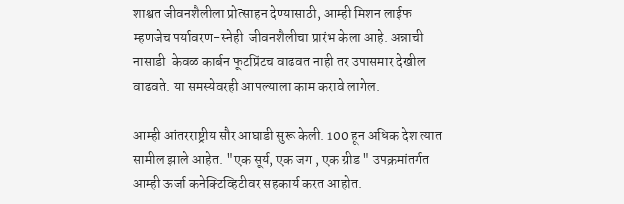शाश्वत जीवनशैलीला प्रोत्साहन देण्यासाठी, आम्ही मिशन लाईफ म्हणजेच पर्यावरण-स्नेही  जीवनशैलीचा प्रारंभ केला आहे. अन्नाची नासाडी  केवळ कार्बन फूटप्रिंटच वाढवत नाही तर उपासमार देखील वाढवते. या समस्येवरही आपल्याला काम करावे लागेल.

आम्ही आंतरराष्ट्रीय सौर आघाडी सुरू केली. 100 हून अधिक देश त्यात सामील झाले आहेत. "एक सूर्य, एक जग , एक ग्रीड " उपक्रमांतर्गत आम्ही ऊर्जा कनेक्टिव्हिटीवर सहकार्य करत आहोत.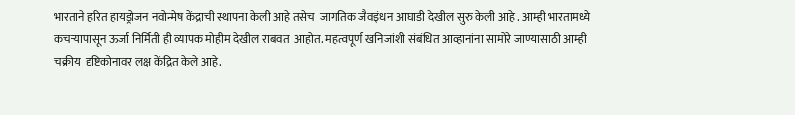भारताने हरित हायड्रोजन नवोन्मेष केंद्राची स्थापना केली आहे तसेच  जागतिक जैवइंधन आघाडी देखील सुरु केली आहे . आम्ही भारतामध्ये कचऱ्यापासून ऊर्जा निर्मिती ही व्यापक मोहीम देखील राबवत  आहोत. महत्वपूर्ण खनिजांशी संबंधित आव्हानांना सामोरे जाण्यासाठी आम्ही चक्रीय  दृष्टिकोनावर लक्ष केंद्रित केले आहे.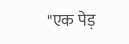"एक पेड़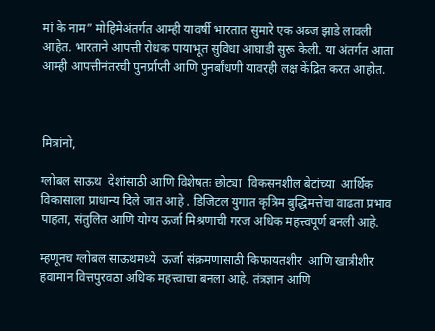मां के नाम” मोहिमेअंतर्गत आम्ही यावर्षी भारतात सुमारे एक अब्ज झाडे लावली आहेत. भारताने आपत्ती रोधक पायाभूत सुविधा आघाडी सुरू केली. या अंतर्गत आता आम्ही आपत्तीनंतरची पुनर्प्राप्ती आणि पुनर्बांधणी यावरही लक्ष केंद्रित करत आहोत.



मित्रांनो,

ग्लोबल साऊथ  देशांसाठी आणि विशेषतः छोट्या  विकसनशील बेटांच्या  आर्थिक विकासाला प्राधान्य दिले जात आहे . डिजिटल युगात कृत्रिम बुद्धिमत्तेचा वाढता प्रभाव पाहता, संतुलित आणि योग्य ऊर्जा मिश्रणाची गरज अधिक महत्त्वपूर्ण बनली आहे.

म्हणूनच ग्लोबल साऊथमध्ये  ऊर्जा संक्रमणासाठी किफायतशीर  आणि खात्रीशीर हवामान वित्तपुरवठा अधिक महत्त्वाचा बनला आहे. तंत्रज्ञान आणि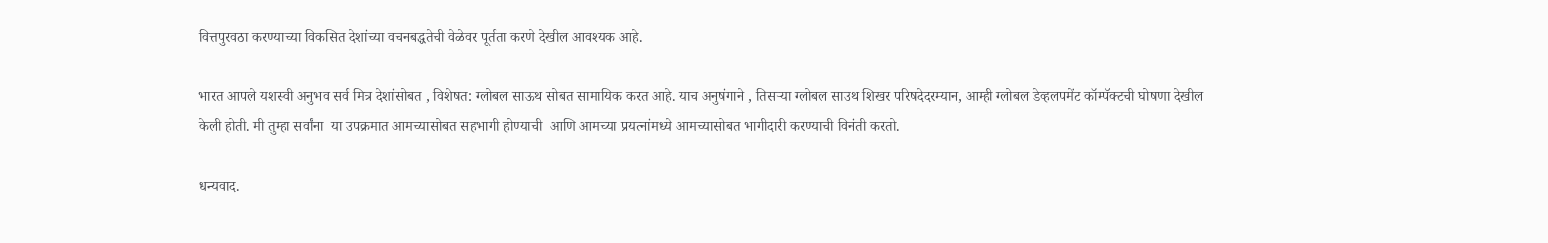वित्तपुरवठा करण्याच्या विकसित देशांच्या वचनबद्धतेची वेळेवर पूर्तता करणे देखील आवश्यक आहे.

भारत आपले यशस्वी अनुभव सर्व मित्र देशांसोबत , विशेषत: ग्लोबल साऊथ सोबत सामायिक करत आहे. याच अनुषंगाने , तिसऱ्या ग्लोबल साउथ शिखर परिषदेदरम्यान, आम्ही ग्लोबल डेव्हलपमेंट कॉम्पॅक्टची घोषणा देखील केली होती. मी तुम्हा सर्वांना  या उपक्रमात आमच्यासोबत सहभागी होण्याची  आणि आमच्या प्रयत्नांमध्ये आमच्यासोबत भागीदारी करण्याची विनंती करतो.

धन्यवाद.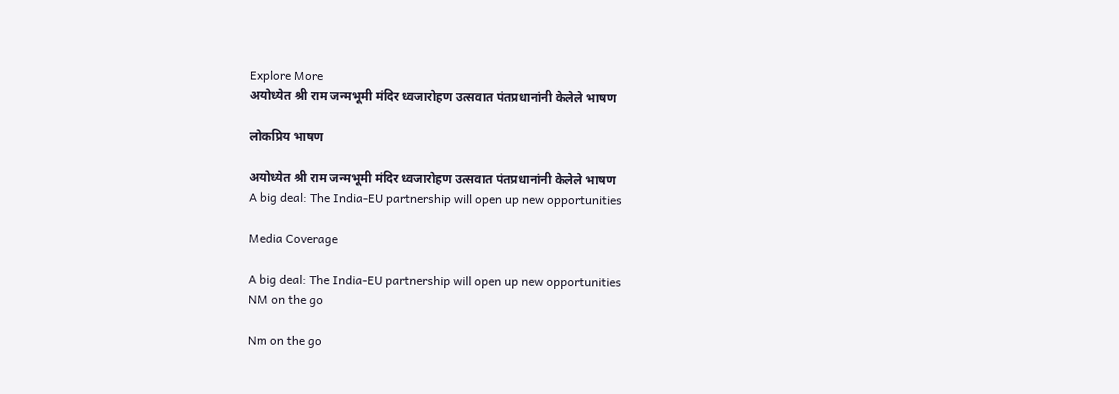Explore More
अयोध्येत श्री राम जन्मभूमी मंदिर ध्वजारोहण उत्सवात पंतप्रधानांनी केलेले भाषण

लोकप्रिय भाषण

अयोध्येत श्री राम जन्मभूमी मंदिर ध्वजारोहण उत्सवात पंतप्रधानांनी केलेले भाषण
A big deal: The India-EU partnership will open up new opportunities

Media Coverage

A big deal: The India-EU partnership will open up new opportunities
NM on the go

Nm on the go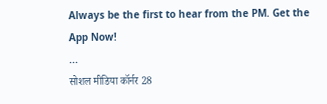Always be the first to hear from the PM. Get the App Now!
...
सोशल मीडिया कॉर्नर 28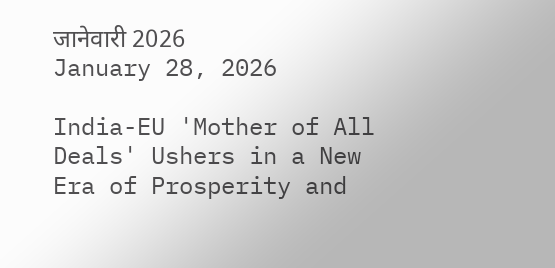जानेवारी 2026
January 28, 2026

India-EU 'Mother of All Deals' Ushers in a New Era of Prosperity and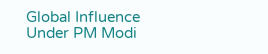Global Influence Under PM Modi